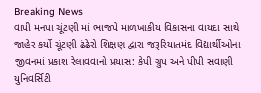Breaking News
વાપી મનપા ચૂંટણી માં ભાજપે માળખાકીય વિકાસના વાયદા સાથે જાહેર કર્યો ચૂંટણી ઢંઢેરો શિક્ષણ દ્વારા જરૂરિયાતમંદ વિદ્યાર્થીઓના જીવનમાં પ્રકાશ રેલાવવાનો પ્રયાસ: કેપી ગ્રુપ અને પીપી સવાણી યુનિવર્સિટી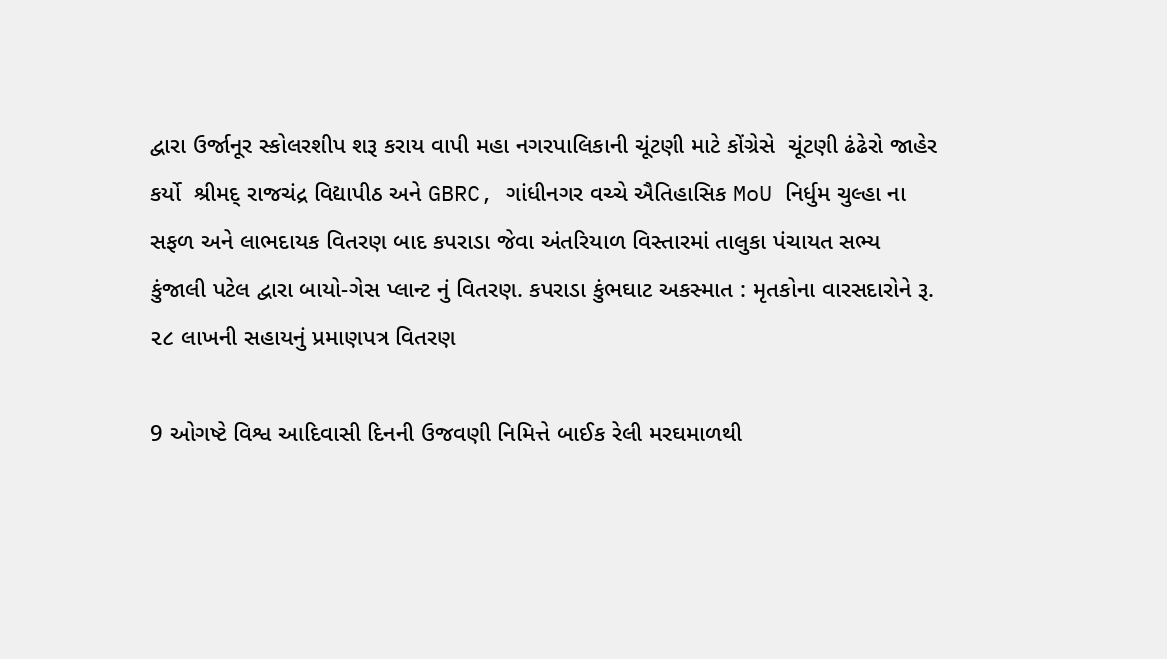દ્વારા ઉર્જાનૂર સ્કોલરશીપ શરૂ કરાય વાપી મહા નગરપાલિકાની ચૂંટણી માટે કોંગ્રેસે  ચૂંટણી ઢંઢેરો જાહેર કર્યો  શ્રીમદ્ રાજચંદ્ર વિદ્યાપીઠ અને GBRC, ગાંધીનગર વચ્ચે ઐતિહાસિક MoU નિર્ધુમ ચુલ્હા ના સફળ અને લાભદાયક વિતરણ બાદ કપરાડા જેવા અંતરિયાળ વિસ્તારમાં તાલુકા પંચાયત સભ્ય કુંજાલી પટેલ દ્વારા બાયો-ગેસ પ્લાન્ટ નું વિતરણ. કપરાડા કુંભઘાટ અકસ્માત : મૃતકોના વારસદારોને રૂ. ૨૮ લાખની સહાયનું પ્રમાણપત્ર વિતરણ

9 ઓગષ્ટે વિશ્વ આદિવાસી દિનની ઉજવણી નિમિત્તે બાઈક રેલી મરઘમાળથી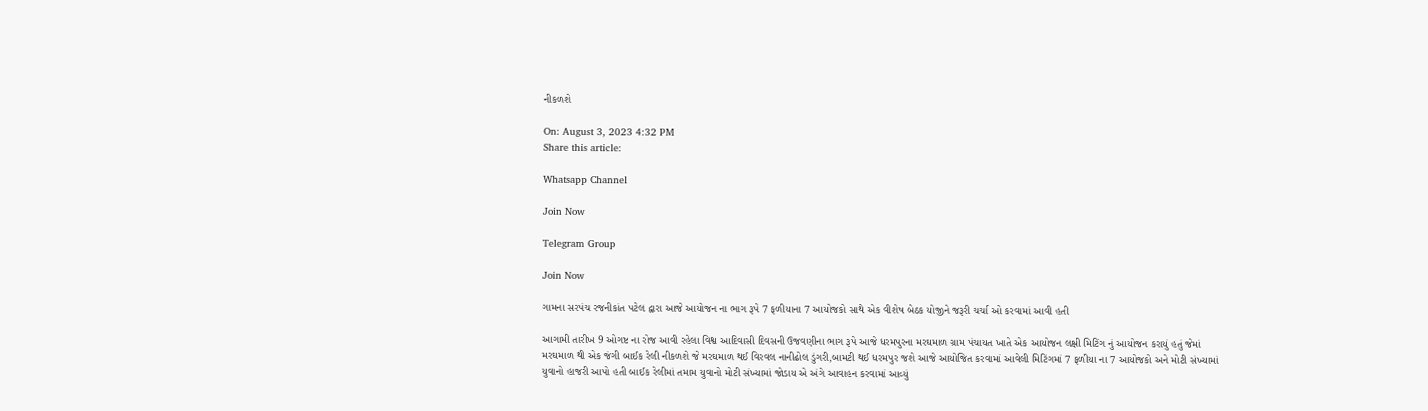નીકળશે

On: August 3, 2023 4:32 PM
Share this article:

Whatsapp Channel

Join Now

Telegram Group

Join Now

ગામના સરપંચ રજનીકાંત પટેલ દ્વારા આજે આયોજન ના ભાગ રૂપે 7 ફળીયાના 7 આયોજકો સાથે એક વીશેષ બેઠક યોજીને જરૂરી ચર્ચા ઓ કરવામાં આવી હતી

આગામી તારીખ 9 ઓગષ્ટ ના રોજ આવી રહેલા વિશ્વ આદિવાસી દિવસની ઉજવણીના ભાગ રૂપે આજે ધરમપુરના મરઘમાળ ગ્રામ પંચાયત ખાતે એક આયોજન લક્ષી મિટિંગ નું આયોજન કરાયું હતું જેમાં મરઘમાળ થી એક જંગી બાઈક રેલી નીકળશે જે મરઘમાળ થઈ વિરવલ નાનીઢોલ ડુંગરી,બામટી થઈ ધરમપુર જશે આજે આયોજિત કરવામાં આવેલી મિટિંગમાં 7 ફળીયા ના 7 આયોજકો અને મોટી સંખ્યામાં યુવાનો હાજરી આપો હતી બાઈક રેલીમાં તમામ યુવાનો મોટી સંખ્યામાં જોડાય એ અંગે આવાહન કરવામાં આવ્યું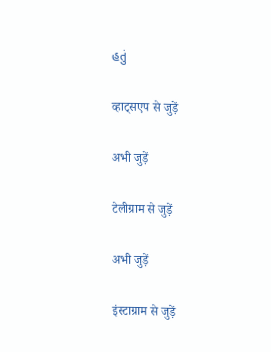હતું

व्हाट्सएप से जुड़ें

अभी जुड़ें

टेलीग्राम से जुड़ें

अभी जुड़ें

इंस्टाग्राम से जुड़ें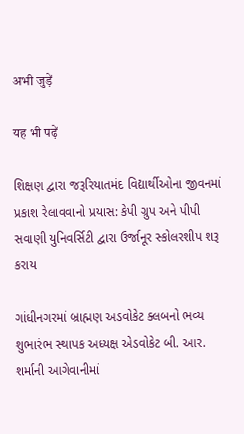अभी जुड़ें

यह भी पढ़ें

શિક્ષણ દ્વારા જરૂરિયાતમંદ વિદ્યાર્થીઓના જીવનમાં પ્રકાશ રેલાવવાનો પ્રયાસ: કેપી ગ્રુપ અને પીપી સવાણી યુનિવર્સિટી દ્વારા ઉર્જાનૂર સ્કોલરશીપ શરૂ કરાય

ગાંધીનગરમાં બ્રાહ્મણ અડવોકેટ ક્લબનો ભવ્ય શુભારંભ સ્થાપક અધ્યક્ષ એડવોકેટ બી. આર. શર્માની આગેવાનીમાં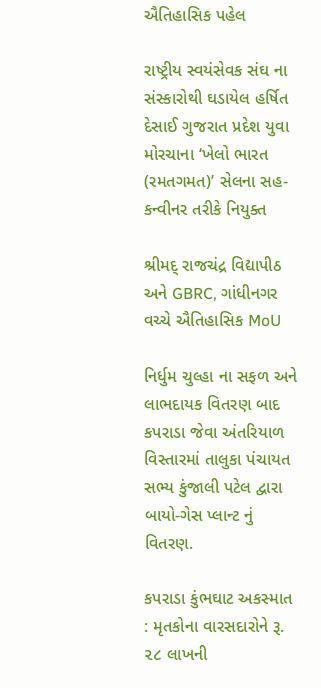ઐતિહાસિક પહેલ

રાષ્ટ્રીય સ્વયંસેવક સંઘ ના સંસ્કારોથી ઘડાયેલ હર્ષિત દેસાઈ ગુજરાત પ્રદેશ યુવા મોરચાના ‘ખેલો ભારત (રમતગમત)’ સેલના સહ-કન્વીનર તરીકે નિયુક્ત

શ્રીમદ્ રાજચંદ્ર વિદ્યાપીઠ અને GBRC, ગાંધીનગર વચ્ચે ઐતિહાસિક MoU

નિર્ધુમ ચુલ્હા ના સફળ અને લાભદાયક વિતરણ બાદ કપરાડા જેવા અંતરિયાળ વિસ્તારમાં તાલુકા પંચાયત સભ્ય કુંજાલી પટેલ દ્વારા બાયો-ગેસ પ્લાન્ટ નું વિતરણ.

કપરાડા કુંભઘાટ અકસ્માત : મૃતકોના વારસદારોને રૂ. ૨૮ લાખની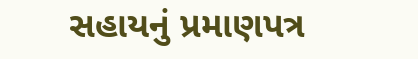સહાયનું પ્રમાણપત્ર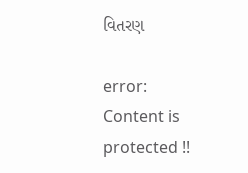વિતરણ

error: Content is protected !!